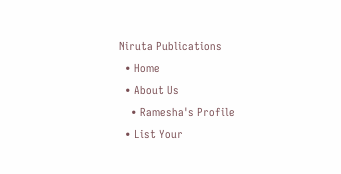Niruta Publications
  • Home
  • About Us
    • Ramesha's Profile
  • List Your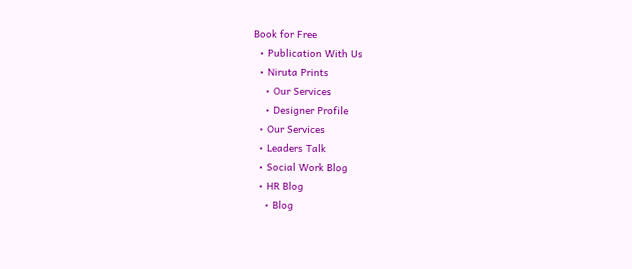Book for Free
  • Publication With Us
  • Niruta Prints
    • Our Services
    • Designer Profile
  • Our Services
  • Leaders Talk
  • Social Work Blog
  • HR Blog
    • Blog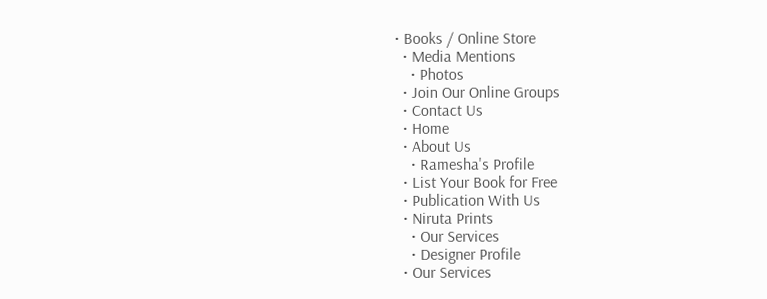• Books / Online Store
  • Media Mentions
    • Photos
  • Join Our Online Groups
  • Contact Us
  • Home
  • About Us
    • Ramesha's Profile
  • List Your Book for Free
  • Publication With Us
  • Niruta Prints
    • Our Services
    • Designer Profile
  • Our Services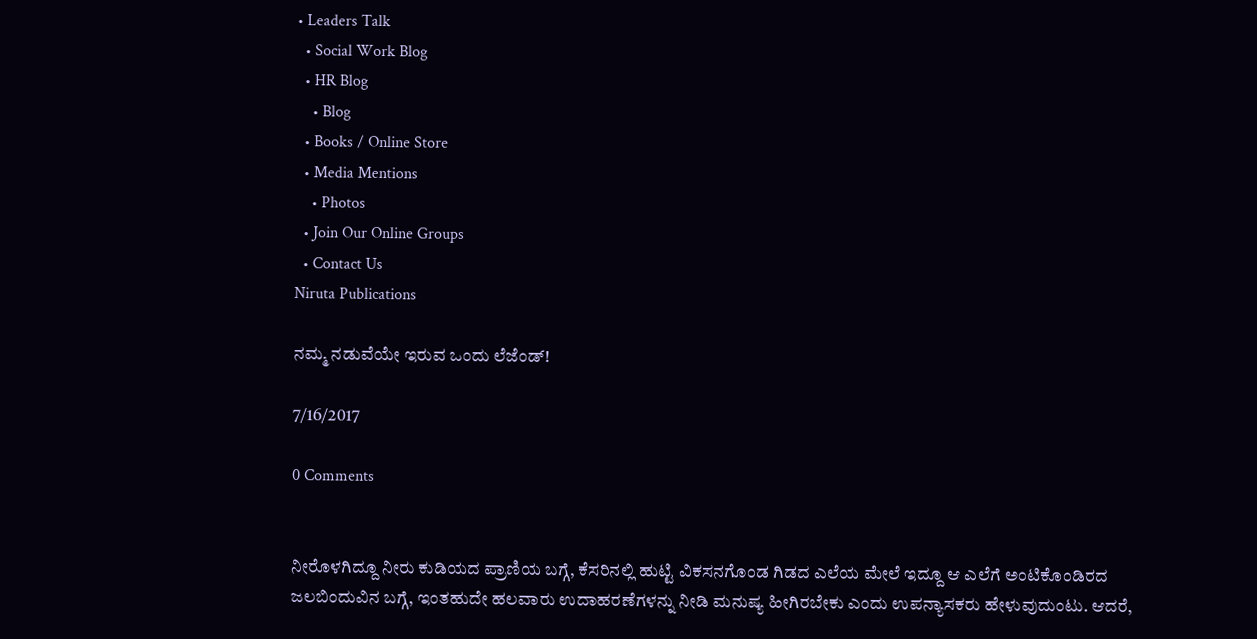• Leaders Talk
  • Social Work Blog
  • HR Blog
    • Blog
  • Books / Online Store
  • Media Mentions
    • Photos
  • Join Our Online Groups
  • Contact Us
Niruta Publications

ನಮ್ಮ ನಡುವೆಯೇ ಇರುವ ಒಂದು ಲೆಜೆಂಡ್!

7/16/2017

0 Comments


ನೀರೊಳಗಿದ್ದೂ ನೀರು ಕುಡಿಯದ ಪ್ರಾಣಿಯ ಬಗ್ಗೆ, ಕೆಸರಿನಲ್ಲಿ ಹುಟ್ಟಿ ವಿಕಸನಗೊಂಡ ಗಿಡದ ಎಲೆಯ ಮೇಲೆ ಇದ್ದೂ ಆ ಎಲೆಗೆ ಅಂಟಿಕೊಂಡಿರದ ಜಲಬಿಂದುವಿನ ಬಗ್ಗೆ, ಇಂತಹುದೇ ಹಲವಾರು ಉದಾಹರಣೆಗಳನ್ನು ನೀಡಿ ಮನುಷ್ಯ ಹೀಗಿರಬೇಕು ಎಂದು ಉಪನ್ಯಾಸಕರು ಹೇಳುವುದುಂಟು. ಆದರೆ,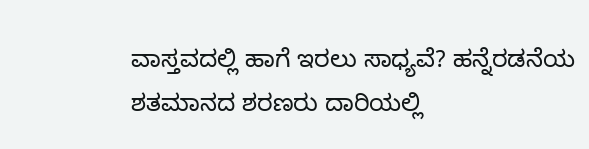ವಾಸ್ತವದಲ್ಲಿ ಹಾಗೆ ಇರಲು ಸಾಧ್ಯವೆ? ಹನ್ನೆರಡನೆಯ ಶತಮಾನದ ಶರಣರು ದಾರಿಯಲ್ಲಿ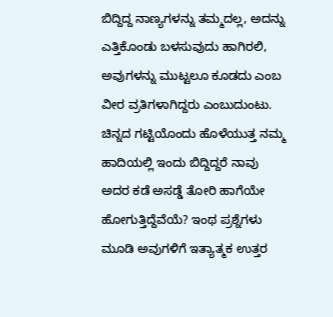ಬಿದ್ದಿದ್ದ ನಾಣ್ಯಗಳನ್ನು ತಮ್ಮದಲ್ಲ, ಅದನ್ನು ಎತ್ತಿಕೊಂಡು ಬಳಸುವುದು ಹಾಗಿರಲಿ, ಅವುಗಳನ್ನು ಮುಟ್ಟಲೂ ಕೂಡದು ಎಂಬ ವೀರ ವ್ರತಿಗಳಾಗಿದ್ದರು ಎಂಬುದುಂಟು. ಚಿನ್ನದ ಗಟ್ಟಿಯೊಂದು ಹೊಳೆಯುತ್ತ ನಮ್ಮ ಹಾದಿಯಲ್ಲಿ ಇಂದು ಬಿದ್ದಿದ್ದರೆ ನಾವು ಅದರ ಕಡೆ ಅಸಡ್ಡೆ ತೋರಿ ಹಾಗೆಯೇ ಹೋಗುತ್ತಿದ್ದೆವೆಯೆ? ಇಂಥ ಪ್ರಶ್ನೆಗಳು ಮೂಡಿ ಅವುಗಳಿಗೆ ಇತ್ಯಾತ್ಮಕ ಉತ್ತರ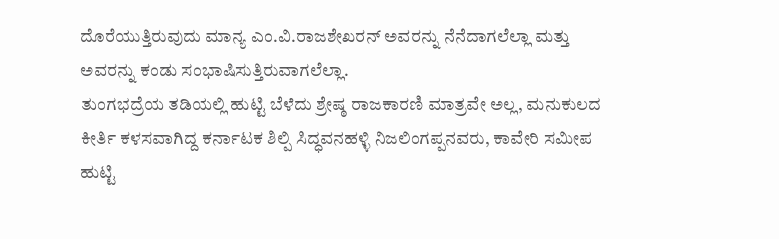ದೊರೆಯುತ್ತಿರುವುದು ಮಾನ್ಯ ಎಂ.ವಿ.ರಾಜಶೇಖರನ್ ಅವರನ್ನು ನೆನೆದಾಗಲೆಲ್ಲಾ ಮತ್ತು ಅವರನ್ನು ಕಂಡು ಸಂಭಾಷಿಸುತ್ತಿರುವಾಗಲೆಲ್ಲಾ.
ತುಂಗಭದ್ರೆಯ ತಡಿಯಲ್ಲಿ ಹುಟ್ಟಿ ಬೆಳೆದು ಶ್ರೇಷ್ಠ ರಾಜಕಾರಣಿ ಮಾತ್ರವೇ ಅಲ್ಲ, ಮನುಕುಲದ ಕೀರ್ತಿ ಕಳಸವಾಗಿದ್ದ ಕರ್ನಾಟಕ ಶಿಲ್ಪಿ ಸಿದ್ಧವನಹಳ್ಳಿ ನಿಜಲಿಂಗಪ್ಪನವರು, ಕಾವೇರಿ ಸಮೀಪ ಹುಟ್ಟಿ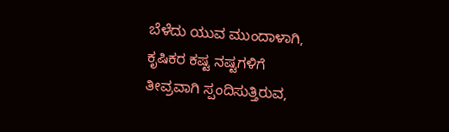ಬೆಳೆದು ಯುವ ಮುಂದಾಳಾಗಿ, ಕೃಷಿಕರ ಕಷ್ಟ ನಷ್ಟಗಳಿಗೆ ತೀವ್ರವಾಗಿ ಸ್ಪಂದಿಸುತ್ತಿರುವ,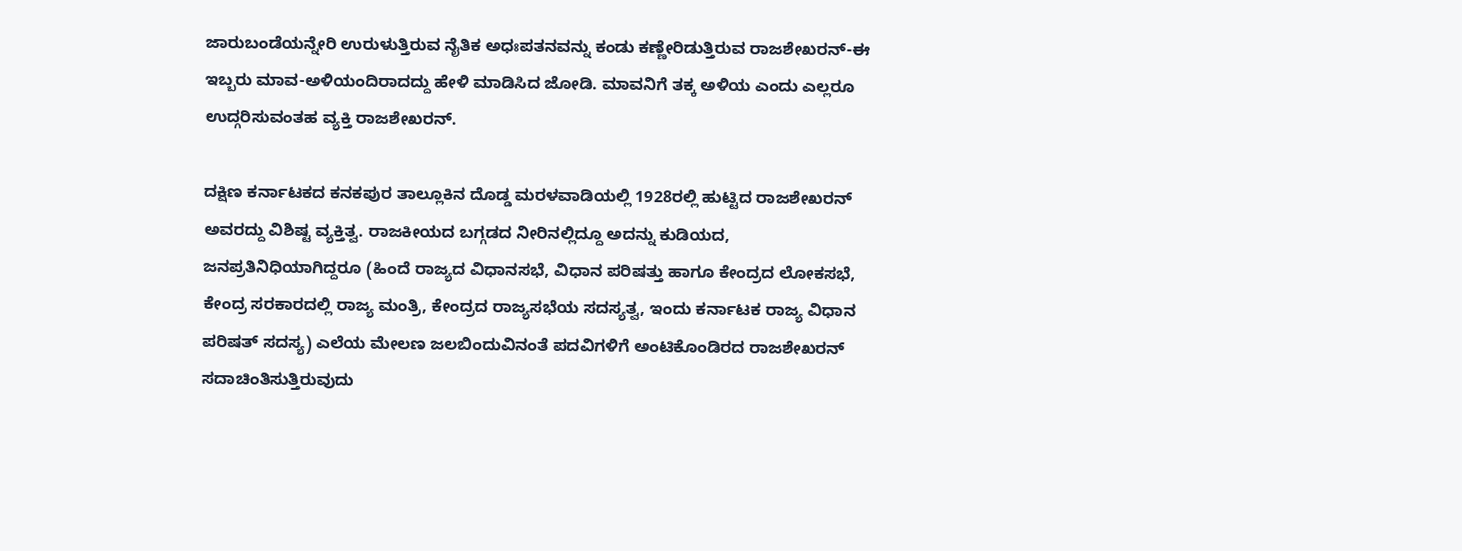ಜಾರುಬಂಡೆಯನ್ನೇರಿ ಉರುಳುತ್ತಿರುವ ನೈತಿಕ ಅಧಃಪತನವನ್ನು ಕಂಡು ಕಣ್ಣೇರಿಡುತ್ತಿರುವ ರಾಜಶೇಖರನ್-ಈ ಇಬ್ಬರು ಮಾವ-ಅಳಿಯಂದಿರಾದದ್ದು ಹೇಳಿ ಮಾಡಿಸಿದ ಜೋಡಿ. ಮಾವನಿಗೆ ತಕ್ಕ ಅಳಿಯ ಎಂದು ಎಲ್ಲರೂ ಉದ್ಗರಿಸುವಂತಹ ವ್ಯಕ್ತಿ ರಾಜಶೇಖರನ್.

ದಕ್ಷಿಣ ಕರ್ನಾಟಕದ ಕನಕಪುರ ತಾಲ್ಲೂಕಿನ ದೊಡ್ಡ ಮರಳವಾಡಿಯಲ್ಲಿ 1928ರಲ್ಲಿ ಹುಟ್ಟಿದ ರಾಜಶೇಖರನ್ ಅವರದ್ದು ವಿಶಿಷ್ಟ ವ್ಯಕ್ತಿತ್ವ. ರಾಜಕೀಯದ ಬಗ್ಗಡದ ನೀರಿನಲ್ಲಿದ್ದೂ ಅದನ್ನು ಕುಡಿಯದ, ಜನಪ್ರತಿನಿಧಿಯಾಗಿದ್ದರೂ (ಹಿಂದೆ ರಾಜ್ಯದ ವಿಧಾನಸಭೆ, ವಿಧಾನ ಪರಿಷತ್ತು ಹಾಗೂ ಕೇಂದ್ರದ ಲೋಕಸಭೆ, ಕೇಂದ್ರ ಸರಕಾರದಲ್ಲಿ ರಾಜ್ಯ ಮಂತ್ರಿ, ಕೇಂದ್ರದ ರಾಜ್ಯಸಭೆಯ ಸದಸ್ಯತ್ವ, ಇಂದು ಕರ್ನಾಟಕ ರಾಜ್ಯ ವಿಧಾನ ಪರಿಷತ್ ಸದಸ್ಯ) ಎಲೆಯ ಮೇಲಣ ಜಲಬಿಂದುವಿನಂತೆ ಪದವಿಗಳಿಗೆ ಅಂಟಿಕೊಂಡಿರದ ರಾಜಶೇಖರನ್ ಸದಾಚಿಂತಿಸುತ್ತಿರುವುದು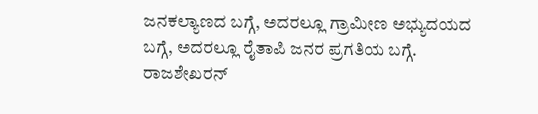ಜನಕಲ್ಯಾಣದ ಬಗ್ಗೆ, ಅದರಲ್ಲೂ ಗ್ರಾಮೀಣ ಅಭ್ಯುದಯದ ಬಗ್ಗೆ, ಅದರಲ್ಲೂ ರೈತಾಪಿ ಜನರ ಪ್ರಗತಿಯ ಬಗ್ಗೆ.
ರಾಜಶೇಖರನ್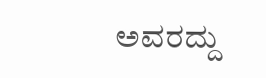ಅವರದ್ದು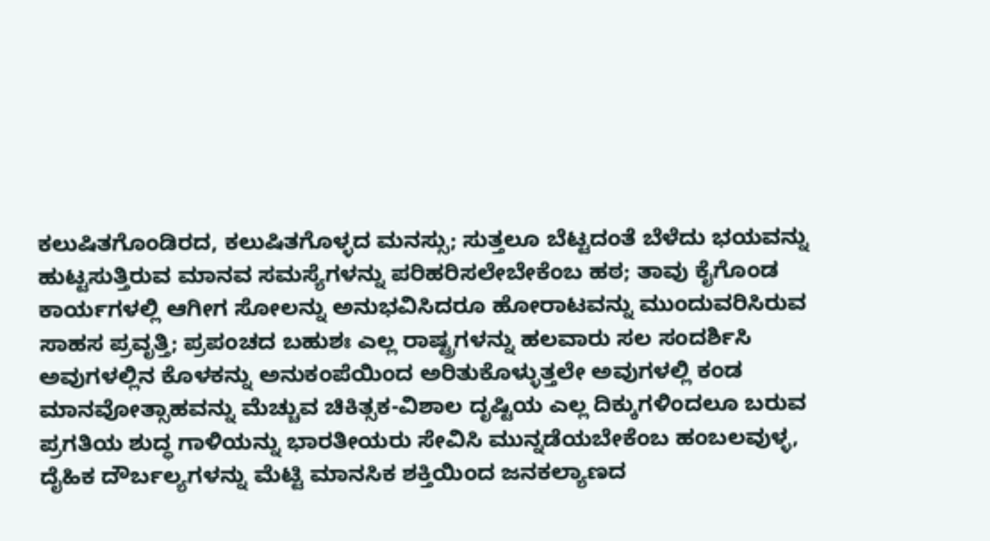ಕಲುಷಿತಗೊಂಡಿರದ, ಕಲುಷಿತಗೊಳ್ಳದ ಮನಸ್ಸು; ಸುತ್ತಲೂ ಬೆಟ್ಟದಂತೆ ಬೆಳೆದು ಭಯವನ್ನು ಹುಟ್ಟಸುತ್ತಿರುವ ಮಾನವ ಸಮಸ್ಯೆಗಳನ್ನು ಪರಿಹರಿಸಲೇಬೇಕೆಂಬ ಹಠ; ತಾವು ಕೈಗೊಂಡ ಕಾರ್ಯಗಳಲ್ಲಿ ಆಗೀಗ ಸೋಲನ್ನು ಅನುಭವಿಸಿದರೂ ಹೋರಾಟವನ್ನು ಮುಂದುವರಿಸಿರುವ ಸಾಹಸ ಪ್ರವೃತ್ತಿ; ಪ್ರಪಂಚದ ಬಹುಶಃ ಎಲ್ಲ ರಾಷ್ಟ್ರಗಳನ್ನು ಹಲವಾರು ಸಲ ಸಂದರ್ಶಿಸಿ ಅವುಗಳಲ್ಲಿನ ಕೊಳಕನ್ನು ಅನುಕಂಪೆಯಿಂದ ಅರಿತುಕೊಳ್ಳುತ್ತಲೇ ಅವುಗಳಲ್ಲಿ ಕಂಡ ಮಾನವೋತ್ಸಾಹವನ್ನು ಮೆಚ್ಚುವ ಚಿಕಿತ್ಸಕ-ವಿಶಾಲ ದೃಷ್ಟಿಯ ಎಲ್ಲ ದಿಕ್ಕುಗಳಿಂದಲೂ ಬರುವ ಪ್ರಗತಿಯ ಶುದ್ಧ ಗಾಳಿಯನ್ನು ಭಾರತೀಯರು ಸೇವಿಸಿ ಮುನ್ನಡೆಯಬೇಕೆಂಬ ಹಂಬಲವುಳ್ಳ, ದೈಹಿಕ ದೌರ್ಬಲ್ಯಗಳನ್ನು ಮೆಟ್ಟಿ ಮಾನಸಿಕ ಶಕ್ತಿಯಿಂದ ಜನಕಲ್ಯಾಣದ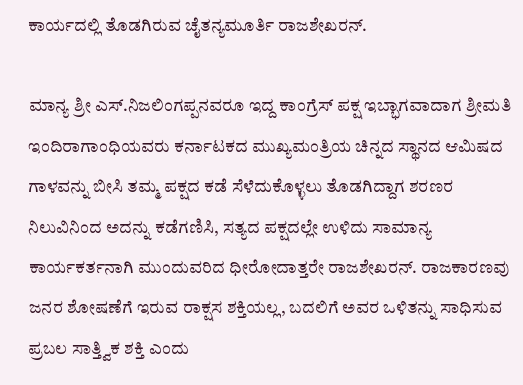ಕಾರ್ಯದಲ್ಲಿ ತೊಡಗಿರುವ ಚೈತನ್ಯಮೂರ್ತಿ ರಾಜಶೇಖರನ್.

ಮಾನ್ಯ ಶ್ರೀ ಎಸ್.ನಿಜಲಿಂಗಪ್ಪನವರೂ ಇದ್ದ ಕಾಂಗ್ರೆಸ್ ಪಕ್ಷ ಇಬ್ಭಾಗವಾದಾಗ ಶ್ರೀಮತಿ ಇಂದಿರಾಗಾಂಧಿಯವರು ಕರ್ನಾಟಕದ ಮುಖ್ಯಮಂತ್ರಿಯ ಚಿನ್ನದ ಸ್ಥಾನದ ಆಮಿಷದ ಗಾಳವನ್ನು ಬೀಸಿ ತಮ್ಮ ಪಕ್ಷದ ಕಡೆ ಸೆಳೆದುಕೊಳ್ಳಲು ತೊಡಗಿದ್ದಾಗ ಶರಣರ ನಿಲುವಿನಿಂದ ಅದನ್ನು ಕಡೆಗಣಿಸಿ, ಸತ್ಯದ ಪಕ್ಷದಲ್ಲೇ ಉಳಿದು ಸಾಮಾನ್ಯ ಕಾರ್ಯಕರ್ತನಾಗಿ ಮುಂದುವರಿದ ಧೀರೋದಾತ್ತರೇ ರಾಜಶೇಖರನ್. ರಾಜಕಾರಣವು ಜನರ ಶೋಷಣೆಗೆ ಇರುವ ರಾಕ್ಷಸ ಶಕ್ತಿಯಲ್ಲ, ಬದಲಿಗೆ ಅವರ ಒಳಿತನ್ನು ಸಾಧಿಸುವ ಪ್ರಬಲ ಸಾತ್ತ್ವಿಕ ಶಕ್ತಿ ಎಂದು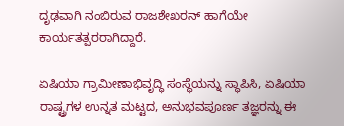ದೃಢವಾಗಿ ನಂಬಿರುವ ರಾಜಶೇಖರನ್ ಹಾಗೆಯೇ ಕಾರ್ಯತತ್ಪರರಾಗಿದ್ದಾರೆ.

ಏಷಿಯಾ ಗ್ರಾಮೀಣಾಭಿವೃದ್ಧಿ ಸಂಸ್ಥೆಯನ್ನು ಸ್ಥಾಪಿಸಿ, ಏಷಿಯಾ ರಾಷ್ಟ್ರಗಳ ಉನ್ನತ ಮಟ್ಟದ, ಅನುಭವಪೂರ್ಣ ತಜ್ಞರನ್ನು ಈ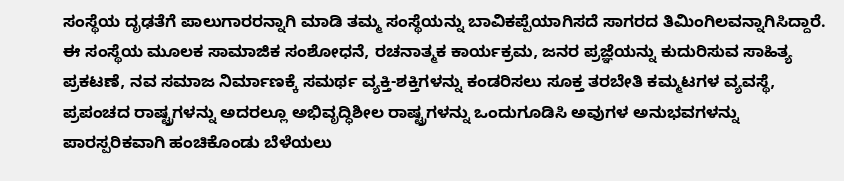ಸಂಸ್ಥೆಯ ದೃಢತೆಗೆ ಪಾಲುಗಾರರನ್ನಾಗಿ ಮಾಡಿ ತಮ್ಮ ಸಂಸ್ಥೆಯನ್ನು ಬಾವಿಕಪ್ಪೆಯಾಗಿಸದೆ ಸಾಗರದ ತಿಮಿಂಗಿಲವನ್ನಾಗಿಸಿದ್ದಾರೆ. ಈ ಸಂಸ್ಥೆಯ ಮೂಲಕ ಸಾಮಾಜಿಕ ಸಂಶೋಧನೆ, ರಚನಾತ್ಮಕ ಕಾರ್ಯಕ್ರಮ, ಜನರ ಪ್ರಜ್ಞೆಯನ್ನು ಕುದುರಿಸುವ ಸಾಹಿತ್ಯ ಪ್ರಕಟಣೆ, ನವ ಸಮಾಜ ನಿರ್ಮಾಣಕ್ಕೆ ಸಮರ್ಥ ವ್ಯಕ್ತಿ-ಶಕ್ತಿಗಳನ್ನು ಕಂಡರಿಸಲು ಸೂಕ್ತ ತರಬೇತಿ ಕಮ್ಮಟಗಳ ವ್ಯವಸ್ಥೆ, ಪ್ರಪಂಚದ ರಾಷ್ಟ್ರಗಳನ್ನು ಅದರಲ್ಲೂ ಅಭಿವೃದ್ಧಿಶೀಲ ರಾಷ್ಟ್ರಗಳನ್ನು ಒಂದುಗೂಡಿಸಿ ಅವುಗಳ ಅನುಭವಗಳನ್ನು ಪಾರಸ್ಪರಿಕವಾಗಿ ಹಂಚಿಕೊಂಡು ಬೆಳೆಯಲು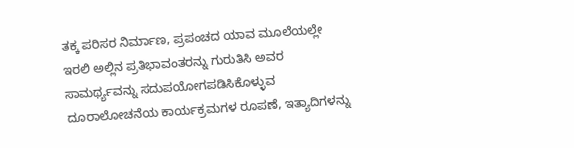ತಕ್ಕ ಪರಿಸರ ನಿರ್ಮಾಣ, ಪ್ರಪಂಚದ ಯಾವ ಮೂಲೆಯಲ್ಲೇ ಇರಲಿ ಅಲ್ಲಿನ ಪ್ರತಿಭಾವಂತರನ್ನು ಗುರುತಿಸಿ ಅವರ ಸಾಮರ್ಥ್ಯವನ್ನು ಸದುಪಯೋಗಪಡಿಸಿಕೊಳ್ಳುವ ದೂರಾಲೋಚನೆಯ ಕಾರ್ಯಕ್ರಮಗಳ ರೂಪಣೆ, ಇತ್ಯಾದಿಗಳನ್ನು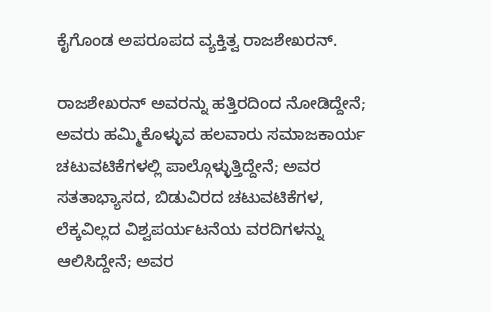ಕೈಗೊಂಡ ಅಪರೂಪದ ವ್ಯಕ್ತಿತ್ವ ರಾಜಶೇಖರನ್.

ರಾಜಶೇಖರನ್ ಅವರನ್ನು ಹತ್ತಿರದಿಂದ ನೋಡಿದ್ದೇನೆ; ಅವರು ಹಮ್ಮಿಕೊಳ್ಳುವ ಹಲವಾರು ಸಮಾಜಕಾರ್ಯ ಚಟುವಟಿಕೆಗಳಲ್ಲಿ ಪಾಲ್ಗೊಳ್ಳುತ್ತಿದ್ದೇನೆ; ಅವರ ಸತತಾಭ್ಯಾಸದ, ಬಿಡುವಿರದ ಚಟುವಟಿಕೆಗಳ, ಲೆಕ್ಕವಿಲ್ಲದ ವಿಶ್ವಪರ್ಯಟನೆಯ ವರದಿಗಳನ್ನು ಆಲಿಸಿದ್ದೇನೆ; ಅವರ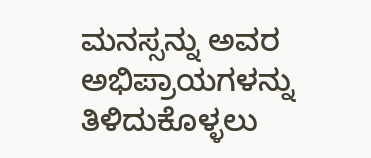ಮನಸ್ಸನ್ನು ಅವರ ಅಭಿಪ್ರಾಯಗಳನ್ನು ತಿಳಿದುಕೊಳ್ಳಲು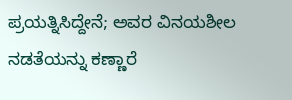ಪ್ರಯತ್ನಿಸಿದ್ದೇನೆ; ಅವರ ವಿನಯಶೀಲ ನಡತೆಯನ್ನು ಕಣ್ಣಾರೆ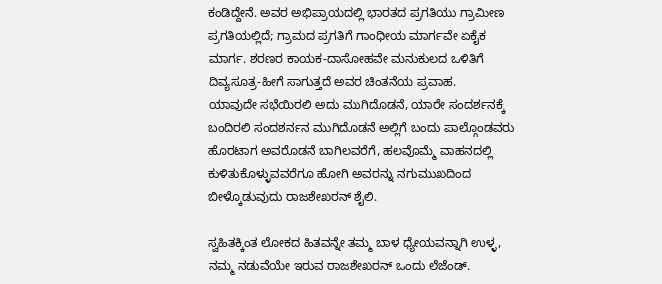ಕಂಡಿದ್ದೇನೆ. ಅವರ ಅಭಿಪ್ರಾಯದಲ್ಲಿ ಭಾರತದ ಪ್ರಗತಿಯು ಗ್ರಾಮೀಣ ಪ್ರಗತಿಯಲ್ಲಿದೆ; ಗ್ರಾಮದ ಪ್ರಗತಿಗೆ ಗಾಂಧೀಯ ಮಾರ್ಗವೇ ಏಕೈಕ ಮಾರ್ಗ. ಶರಣರ ಕಾಯಕ-ದಾಸೋಹವೇ ಮನುಕುಲದ ಒಳಿತಿಗೆ ದಿವ್ಯಸೂತ್ರ-ಹೀಗೆ ಸಾಗುತ್ತದೆ ಅವರ ಚಿಂತನೆಯ ಪ್ರವಾಹ.
ಯಾವುದೇ ಸಭೆಯಿರಲಿ ಅದು ಮುಗಿದೊಡನೆ, ಯಾರೇ ಸಂದರ್ಶನಕ್ಕೆ ಬಂದಿರಲಿ ಸಂದಶರ್ನನ ಮುಗಿದೊಡನೆ ಅಲ್ಲಿಗೆ ಬಂದು ಪಾಲ್ಗೊಂಡವರು ಹೊರಟಾಗ ಅವರೊಡನೆ ಬಾಗಿಲವರೆಗೆ, ಹಲವೊಮ್ಮೆ ವಾಹನದಲ್ಲಿ ಕುಳಿತುಕೊಳ್ಳುವವರೆಗೂ ಹೋಗಿ ಅವರನ್ನು ನಗುಮುಖದಿಂದ ಬೀಳ್ಕೊಡುವುದು ರಾಜಶೇಖರನ್ ಶೈಲಿ.

ಸ್ವಹಿತಕ್ಕಿಂತ ಲೋಕದ ಹಿತವನ್ನೇ ತಮ್ಮ ಬಾಳ ಧ್ಯೇಯವನ್ನಾಗಿ ಉಳ್ಳ, ನಮ್ಮ ನಡುವೆಯೇ ಇರುವ ರಾಜಶೇಖರನ್ ಒಂದು ಲೆಜೆಂಡ್.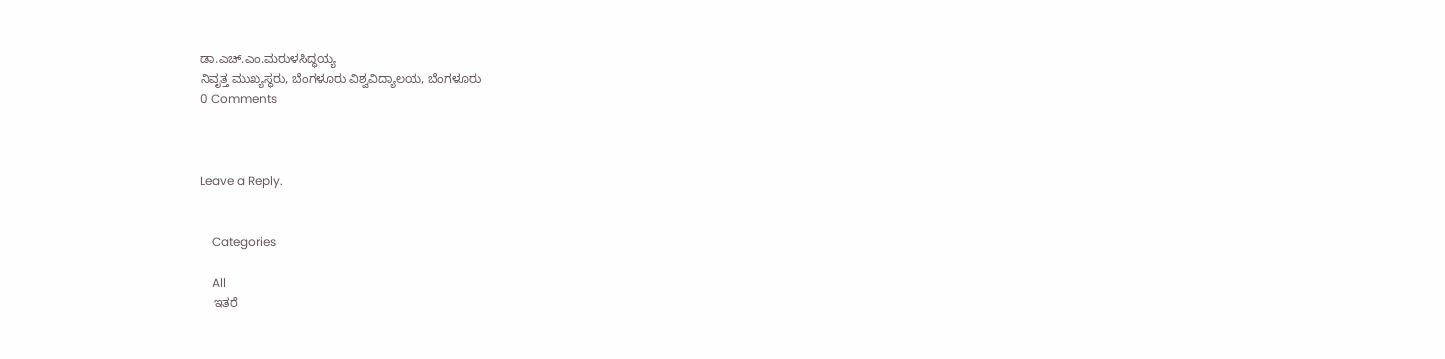ಡಾ.ಎಚ್.ಎಂ.ಮರುಳಸಿದ್ಧಯ್ಯ
ನಿವೃತ್ತ ಮುಖ್ಯಸ್ಥರು, ಬೆಂಗಳೂರು ವಿಶ್ವವಿದ್ಯಾಲಯ, ಬೆಂಗಳೂರು
0 Comments



Leave a Reply.


    Categories

    All
    ಇತರೆ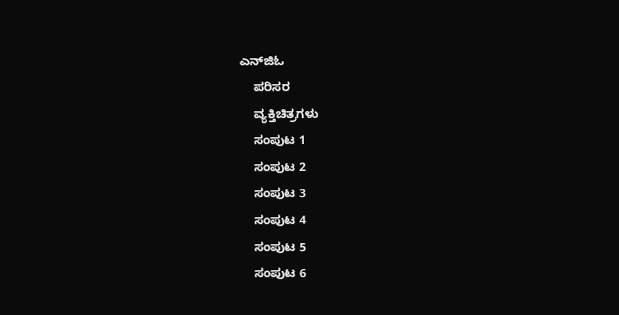ಎನ್‍ಜಿಓ
    ಪರಿಸರ
    ವ್ಯಕ್ತಿಚಿತ್ರಗಳು
    ಸಂಪುಟ 1
    ಸಂಪುಟ 2
    ಸಂಪುಟ 3
    ಸಂಪುಟ 4
    ಸಂಪುಟ 5
    ಸಂಪುಟ 6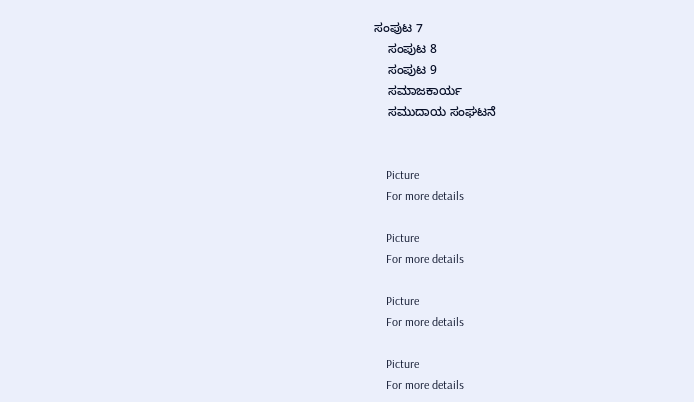ಸಂಪುಟ 7
    ಸಂಪುಟ 8
    ಸಂಪುಟ 9
    ಸಮಾಜಕಾರ್ಯ
    ಸಮುದಾಯ ಸಂಘಟನೆ


    Picture
    For more details

    Picture
    For more details

    Picture
    For more details

    Picture
    For more details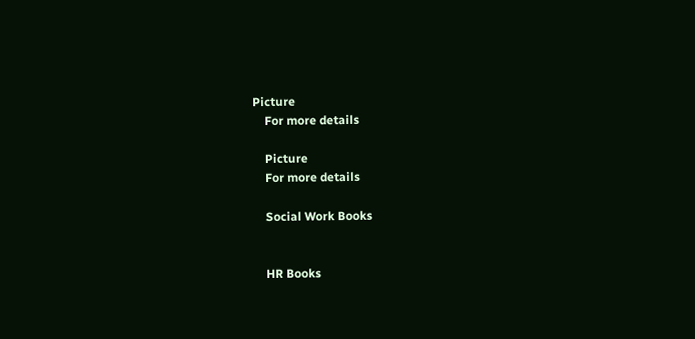Picture
    For more details

    Picture
    For more details

    Social Work Books


    HR Books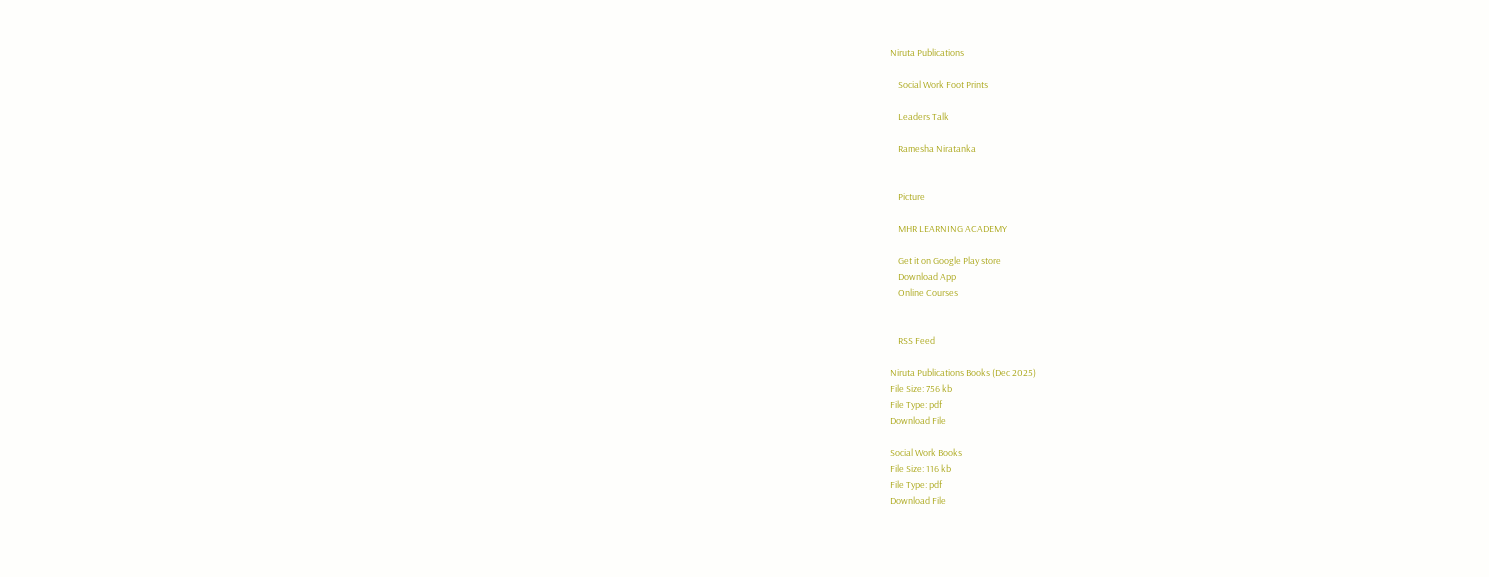Niruta Publications

    Social Work Foot Prints

    Leaders Talk

    Ramesha Niratanka


    Picture

    MHR LEARNING ACADEMY

    Get it on Google Play store
    Download App
    Online Courses


    RSS Feed

Niruta Publications Books (Dec 2025)
File Size: 756 kb
File Type: pdf
Download File

Social Work Books
File Size: 116 kb
File Type: pdf
Download File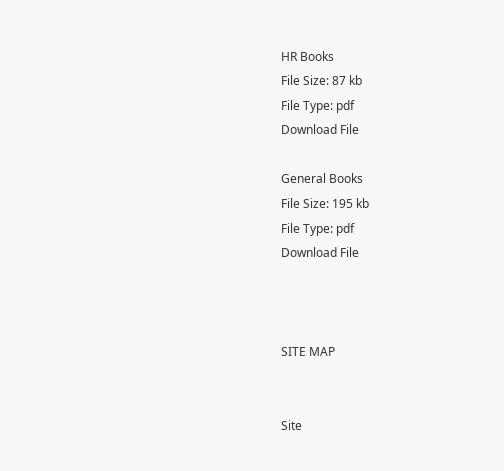HR Books
File Size: 87 kb
File Type: pdf
Download File

General Books
File Size: 195 kb
File Type: pdf
Download File



SITE MAP


Site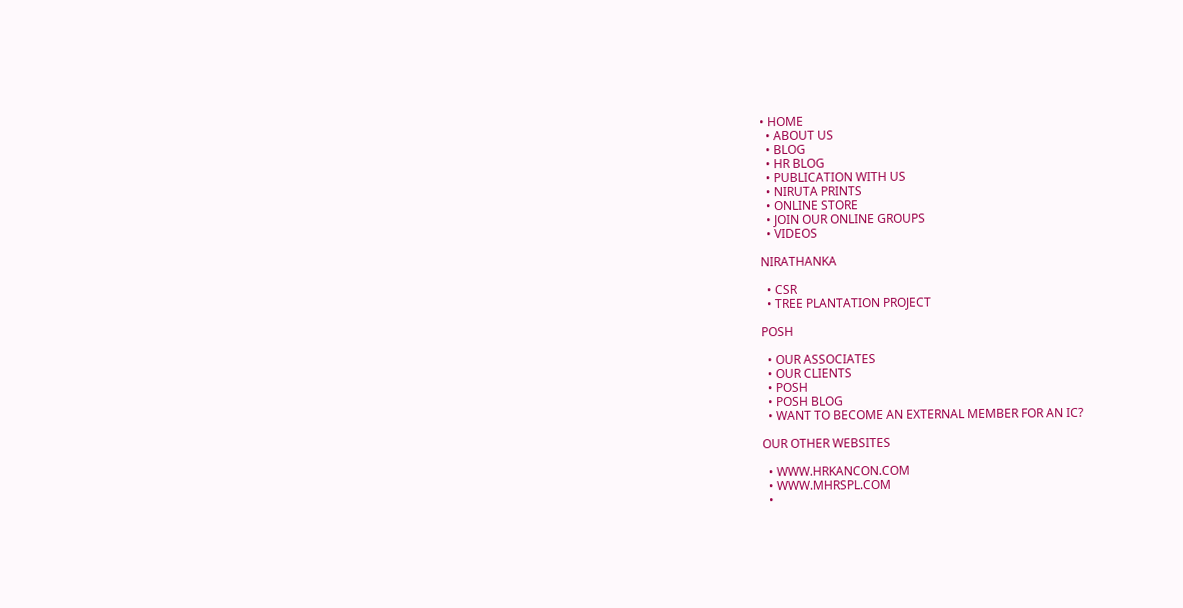• HOME
  • ABOUT US
  • BLOG
  • HR BLOG
  • PUBLICATION WITH US
  • NIRUTA PRINTS
  • ONLINE STORE
  • JOIN OUR ONLINE GROUPS
  • VIDEOS

NIRATHANKA

  • CSR
  • TREE PLANTATION PROJECT

POSH

  • OUR ASSOCIATES
  • OUR CLIENTS
  • POSH
  • POSH BLOG
  • WANT TO BECOME AN EXTERNAL MEMBER FOR AN IC?

OUR OTHER WEBSITES

  • WWW.HRKANCON.COM
  • WWW.MHRSPL.COM
  •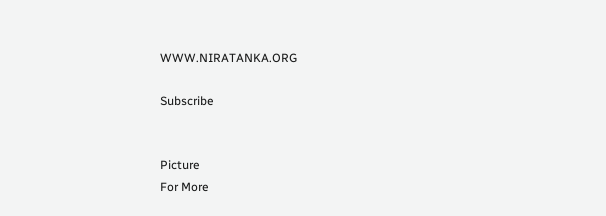WWW.NIRATANKA.ORG

Subscribe


Picture
For More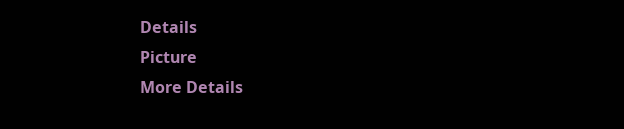Details
Picture
More Details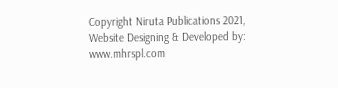Copyright Niruta Publications 2021,    Website Designing & Developed by: www.mhrspl.com